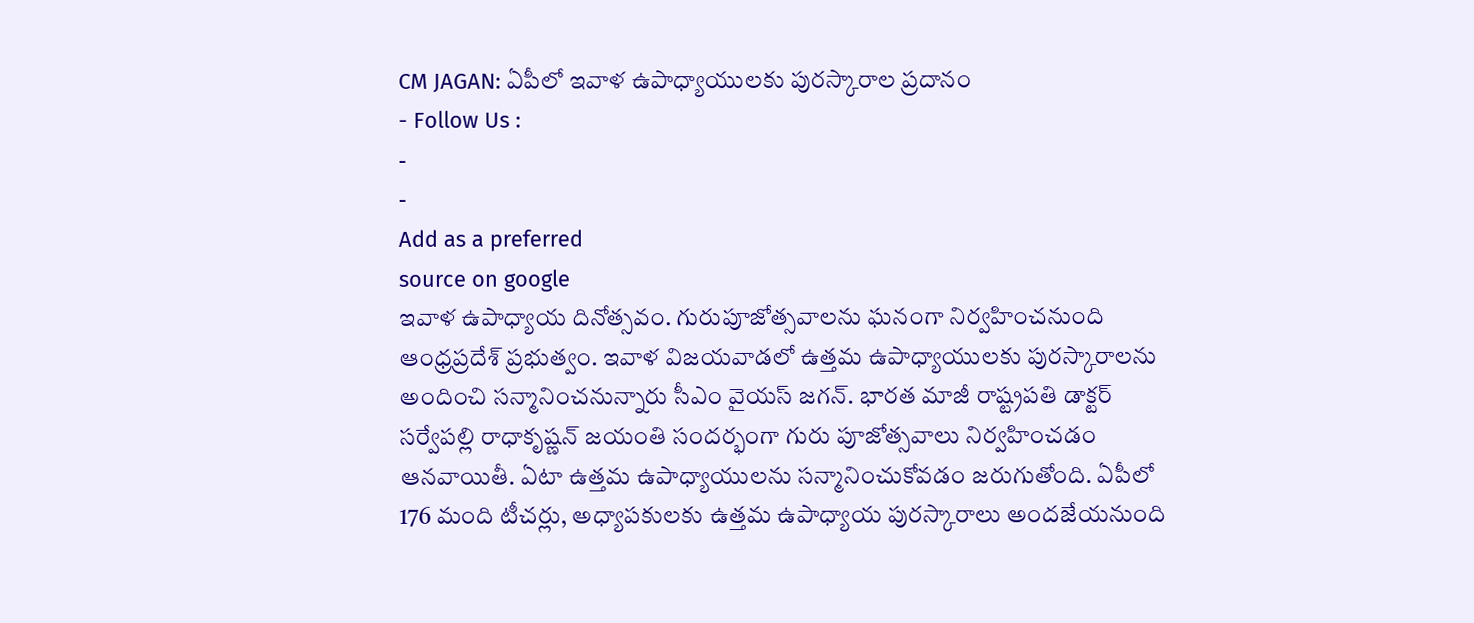CM JAGAN: ఏపీలో ఇవాళ ఉపాధ్యాయులకు పురస్కారాల ప్రదానం
- Follow Us :
-
-
Add as a preferred
source on google
ఇవాళ ఉపాధ్యాయ దినోత్సవం. గురుపూజోత్సవాలను ఘనంగా నిర్వహించనుంది ఆంధ్రప్రదేశ్ ప్రభుత్వం. ఇవాళ విజయవాడలో ఉత్తమ ఉపాధ్యాయులకు పురస్కారాలను అందించి సన్మానించనున్నారు సీఎం వైయస్ జగన్. భారత మాజీ రాష్ట్రపతి డాక్టర్ సర్వేపల్లి రాధాకృష్ణన్ జయంతి సందర్భంగా గురు పూజోత్సవాలు నిర్వహించడం ఆనవాయితీ. ఏటా ఉత్తమ ఉపాధ్యాయులను సన్మానించుకోవడం జరుగుతోంది. ఏపీలో 176 మంది టీచర్లు, అధ్యాపకులకు ఉత్తమ ఉపాధ్యాయ పురస్కారాలు అందజేయనుంది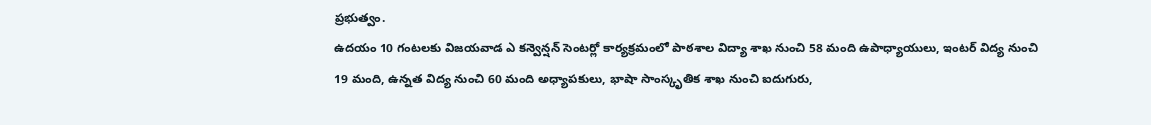ప్రభుత్వం.
ఉదయం 10 గంటలకు విజయవాడ ఎ కన్వెన్షన్ సెంటర్లో కార్యక్రమంలో పాఠశాల విద్యా శాఖ నుంచి 58 మంది ఉపాధ్యాయులు, ఇంటర్ విద్య నుంచి 19 మంది, ఉన్నత విద్య నుంచి 60 మంది అధ్యాపకులు, భాషా సాంస్కృతిక శాఖ నుంచి ఐదుగురు,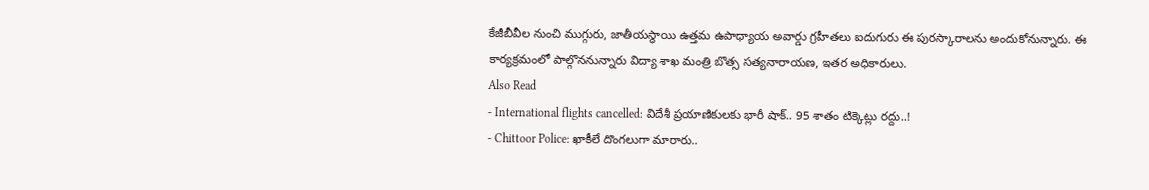కేజీబీవీల నుంచి ముగ్గురు, జాతీయస్ధాయి ఉత్తమ ఉపాధ్యాయ అవార్డు గ్రహీతలు ఐదుగురు ఈ పురస్కారాలను అందుకోనున్నారు. ఈ కార్యక్రమంలో పాల్గొననున్నారు విద్యా శాఖ మంత్రి బొత్స సత్యనారాయణ, ఇతర అధికారులు.
Also Read
- International flights cancelled: విదేశీ ప్రయాణికులకు భారీ షాక్.. 95 శాతం టిక్కెట్లు రద్దు..!
- Chittoor Police: ఖాకీలే దొంగలుగా మారారు..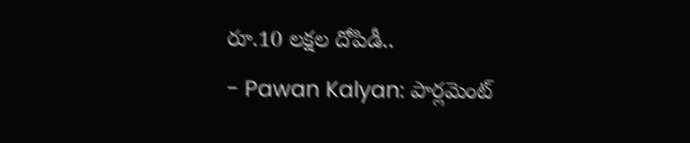రూ.10 లక్షల దోపిడీ..
- Pawan Kalyan: పార్లమెంట్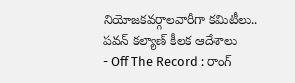నియోజకవర్గాలవారీగా కమిటీలు.. పవన్ కల్యాణ్ కీలక ఆదేశాలు
- Off The Record : రాంగ్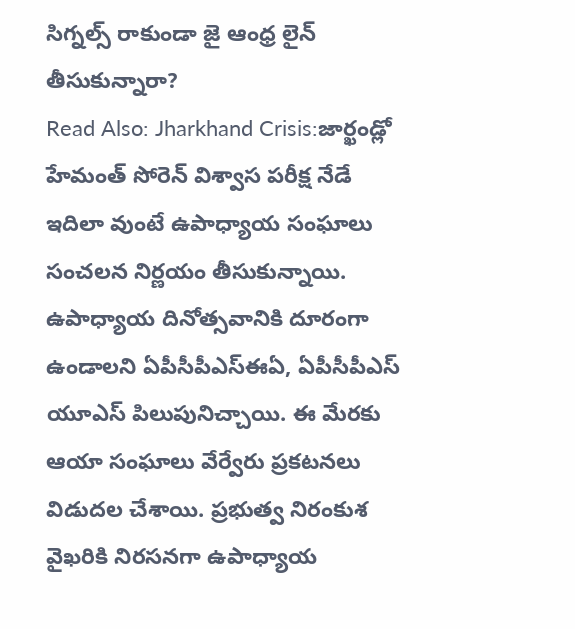సిగ్నల్స్ రాకుండా జై ఆంధ్ర లైన్ తీసుకున్నారా?
Read Also: Jharkhand Crisis:జార్ఖండ్లో హేమంత్ సోరెన్ విశ్వాస పరీక్ష నేడే
ఇదిలా వుంటే ఉపాధ్యాయ సంఘాలు సంచలన నిర్ణయం తీసుకున్నాయి. ఉపాధ్యాయ దినోత్సవానికి దూరంగా ఉండాలని ఏపీసీపీఎస్ఈఏ, ఏపీసీపీఎస్ యూఎస్ పిలుపునిచ్చాయి. ఈ మేరకు ఆయా సంఘాలు వేర్వేరు ప్రకటనలు విడుదల చేశాయి. ప్రభుత్వ నిరంకుశ వైఖరికి నిరసనగా ఉపాధ్యాయ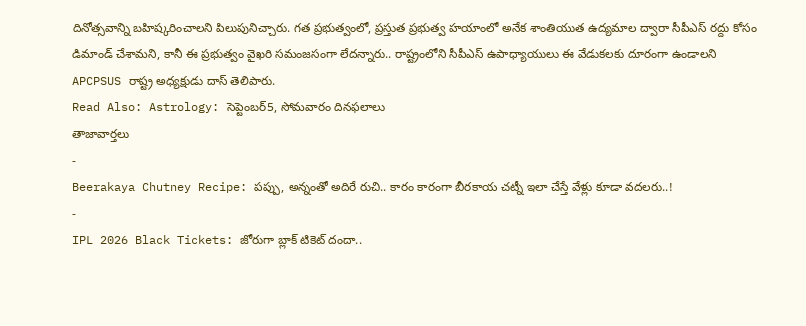దినోత్సవాన్ని బహిష్కరించాలని పిలుపునిచ్చారు. గత ప్రభుత్వంలో, ప్రస్తుత ప్రభుత్వ హయాంలో అనేక శాంతియుత ఉద్యమాల ద్వారా సీపీఎస్ రద్దు కోసం డిమాండ్ చేశామని, కానీ ఈ ప్రభుత్వం వైఖరి సమంజసంగా లేదన్నారు.. రాష్ట్రంలోని సీపీఎస్ ఉపాధ్యాయులు ఈ వేడుకలకు దూరంగా ఉండాలని APCPSUS రాష్ట్ర అధ్యక్షుడు దాస్ తెలిపారు.
Read Also: Astrology: సెప్టెంబర్5, సోమవారం దినఫలాలు
తాజావార్తలు
-
Beerakaya Chutney Recipe: పప్పు, అన్నంతో అదిరే రుచి.. కారం కారంగా బీరకాయ చట్నీ ఇలా చేస్తే వేళ్లు కూడా వదలరు..!
-
IPL 2026 Black Tickets: జోరుగా బ్లాక్ టికెట్ దందా..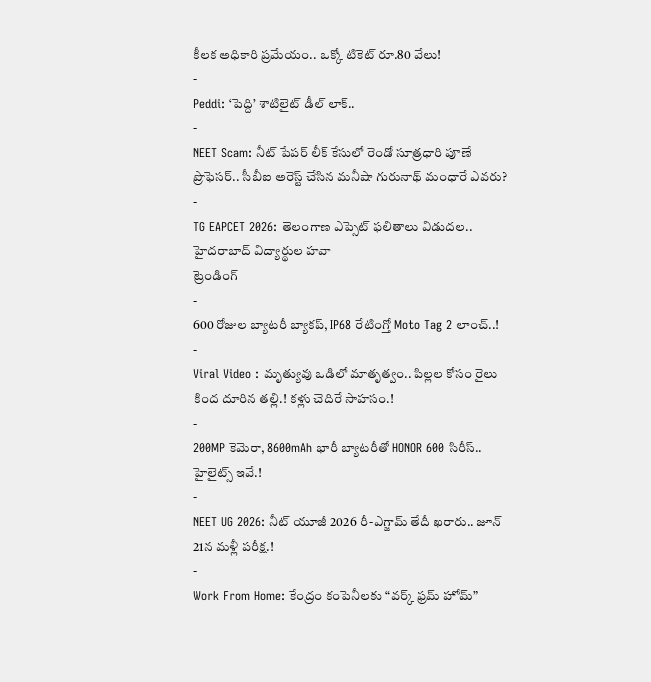కీలక అధికారి ప్రమేయం.. ఒక్కో టికెట్ రూ.80 వేలు!
-
Peddi: ‘పెద్ది’ శాటిలైట్ డీల్ లాక్..
-
NEET Scam: నీట్ పేపర్ లీక్ కేసులో రెండో సూత్రధారి పూణే ప్రొఫెసర్.. సీబీఐ అరెస్ట్ చేసిన మనీషా గురునాథ్ మంధారే ఎవరు?
-
TG EAPCET 2026: తెలంగాణ ఎప్సెట్ ఫలితాలు విడుదల.. హైదరాబాద్ విద్యార్థుల హవా
ట్రెండింగ్
-
600 రోజుల బ్యాటరీ బ్యాకప్, IP68 రేటింగ్తో Moto Tag 2 లాంచ్..!
-
Viral Video : మృత్యువు ఒడిలో మాతృత్వం.. పిల్లల కోసం రైలు కింద దూరిన తల్లి.! కళ్లు చెదిరే సాహసం.!
-
200MP కెమెరా, 8600mAh భారీ బ్యాటరీతో HONOR 600 సిరీస్.. హైలైట్స్ ఇవే.!
-
NEET UG 2026: నీట్ యూజీ 2026 రీ-ఎగ్జామ్ తేదీ ఖరారు.. జూన్ 21న మళ్లీ పరీక్ష.!
-
Work From Home: కేంద్రం కంపెనీలకు “వర్క్ ఫ్రమ్ హోమ్”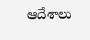ఆదేశాలు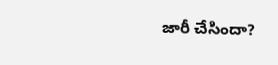జారీ చేసిందా?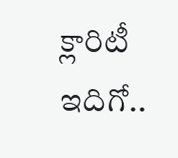క్లారిటీ ఇదిగో..